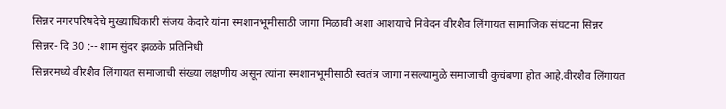सिन्नर नगरपरिषदेचे मुख्याधिकारी संजय केदारे यांना स्मशानभूमीसाठी जागा मिळावी अशा आशयाचे निवेदन वीरशैव लिंगायत सामाजिक संघटना सिन्नर
सिन्नर- दि 30 :-- शाम सुंदर झळके प्रतिनिधी
सिन्नरमध्ये वीरशैव लिंगायत समाजाची संख्या लक्षणीय असून त्यांना स्मशानभूमीसाठी स्वतंत्र जागा नसल्यामुळे समाजाची कुचंबणा होत आहे.वीरशैव लिंगायत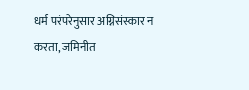धर्म परंपरेनुसार अग्निसंस्कार न करता, जमिनीत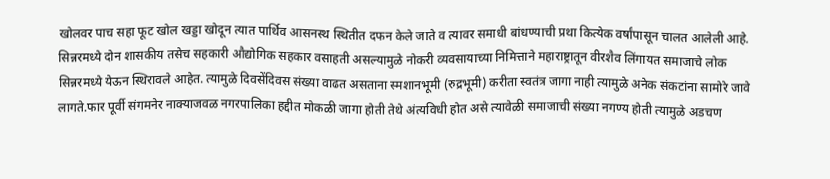खोलवर पाच सहा फूट खोल खड्डा खोदून त्यात पार्थिव आसनस्थ स्थितीत दफन केले जाते व त्यावर समाधी बांधण्याची प्रथा कित्येक वर्षांपासून चालत आलेली आहे. सिन्नरमध्ये दोन शासकीय तसेच सहकारी औद्योगिक सहकार वसाहती असल्यामुळे नोकरी व्यवसायाच्या निमित्ताने महाराष्ट्रातून वीरशैव लिंगायत समाजाचे लोक सिन्नरमध्ये येऊन स्थिरावले आहेत. त्यामुळे दिवसेंदिवस संख्या वाढत असताना स्मशानभूमी (रुद्रभूमी) करीता स्वतंत्र जागा नाही त्यामुळे अनेक संकटांना सामोरे जावे लागते.फार पूर्वी संगमनेर नाक्याजवळ नगरपालिका हद्दीत मोकळी जागा होती तेथे अंत्यविधी होत असे त्यावेळी समाजाची संख्या नगण्य होती त्यामुळे अडचण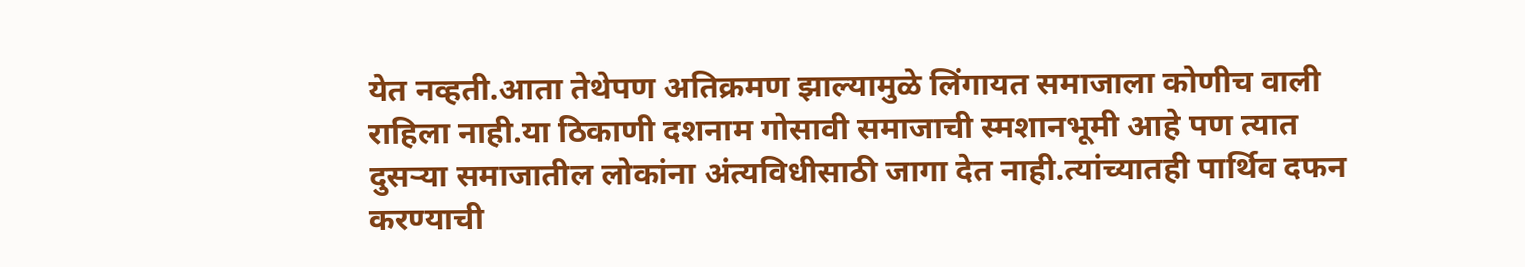येत नव्हती.आता तेथेपण अतिक्रमण झाल्यामुळे लिंगायत समाजाला कोणीच वाली राहिला नाही.या ठिकाणी दशनाम गोसावी समाजाची स्मशानभूमी आहे पण त्यात दुसऱ्या समाजातील लोकांना अंत्यविधीसाठी जागा देत नाही.त्यांच्यातही पार्थिव दफन करण्याची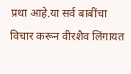प्रथा आहे.या सर्व बाबींचा विचार करून वीरशैव लिंगायत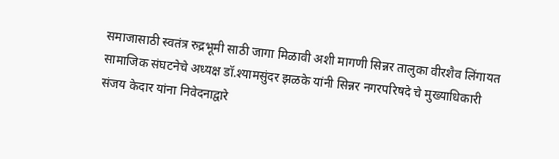समाजासाठी स्वतंत्र रुद्रभूमी साठी जागा मिळावी अशी मागणी सिन्नर तालुका वीरशैव लिंगायत सामाजिक संघटनेचे अध्यक्ष डॉ.श्यामसुंदर झळके यांनी सिन्नर नगरपरिषदे चे मुख्याधिकारी संजय केदार यांना निवेदनाद्वारे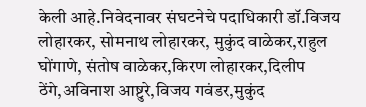केली आहे.निवेदनावर संघटनेचे पदाधिकारी डॉ.विजय लोहारकर, सोमनाथ लोहारकर, मुकुंद वाळेकर,राहुल घोंगाणे, संतोष वाळेकर,किरण लोहारकर,दिलीप ठेंगे,अविनाश आष्टुरे,विजय गवंडर,मुकुंद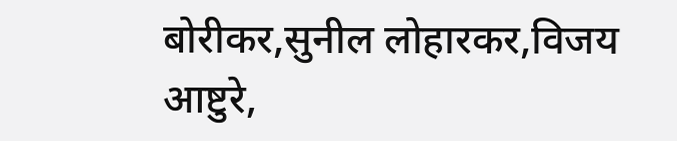बोरीकर,सुनील लोहारकर,विजय आष्टुरे,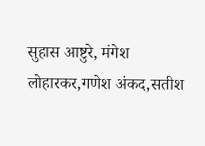सुहास आष्टुरे, मंगेश लोहारकर,गणेश अंकद,सतीश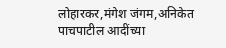लोहारकर,मंगेश जंगम,अनिकेत पाचपाटील आदींच्या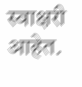स्वाक्षरी आहेत.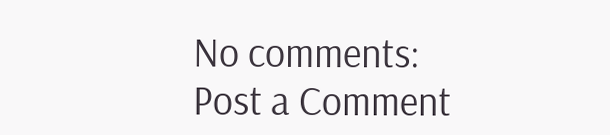No comments:
Post a Comment